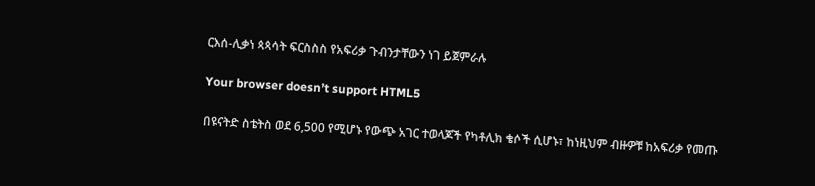ርእሰ-ሊቃነ ጳጳሳት ፍርስስስ የአፍሪቃ ጉብንታቸውን ነገ ይጀምራሉ

Your browser doesn’t support HTML5

በዩናትድ ስቴትስ ወደ 6,500 የሚሆኑ የውጭ አገር ተወላጆች የካቶሊክ ቄሶች ሲሆኑ፣ ከነዚህም ብዙዎቹ ከአፍሪቃ የመጡ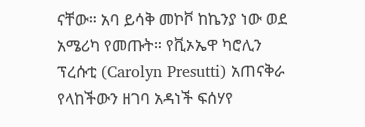ናቸው። አባ ይሳቅ መኮቮ ከኬንያ ነው ወደ አሜሪካ የመጡት። የቪኦኤዋ ካሮሊን ፕረሱቲ (Carolyn Presutti) አጠናቅራ የላከችውን ዘገባ አዳነች ፍሰሃየ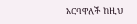አርባዋለች ከዚህ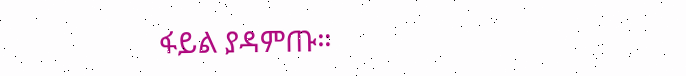ፋይል ያዳምጡ።